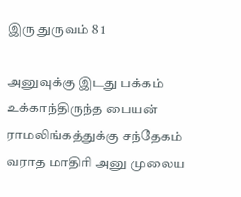இரு துருவம் 8 1

அனுவுக்கு இடது பக்கம் உக்காந்திருந்த பையன் ராமலிங்கத்துக்கு சந்தேகம் வராத மாதிரி அனு முலைய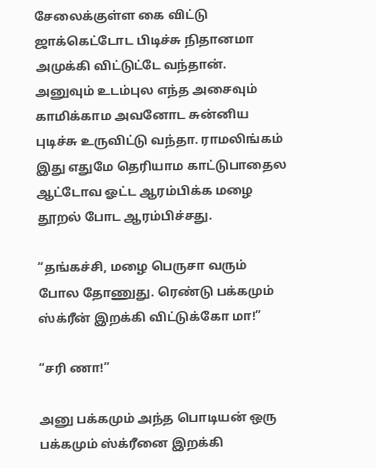சேலைக்குள்ள கை விட்டு ஜாக்கெட்டோட பிடிச்சு நிதானமா அமுக்கி விட்டுட்டே வந்தான். அனுவும் உடம்புல எந்த அசைவும் காமிக்காம அவனோட சுன்னிய புடிச்சு உருவிட்டு வந்தா. ராமலிங்கம் இது எதுமே தெரியாம காட்டுபாதைல ஆட்டோவ ஓட்ட ஆரம்பிக்க மழை தூறல் போட ஆரம்பிச்சது.

“தங்கச்சி, மழை பெருசா வரும் போல தோணுது. ரெண்டு பக்கமும் ஸ்க்ரீன் இறக்கி விட்டுக்கோ மா!”

“சரி ணா!”

அனு பக்கமும் அந்த பொடியன் ஒரு பக்கமும் ஸ்க்ரீனை இறக்கி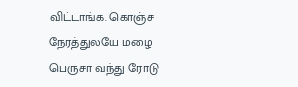விட்டாங்க. கொஞ்ச நேரத்துலயே மழை பெருசா வந்து ரோடு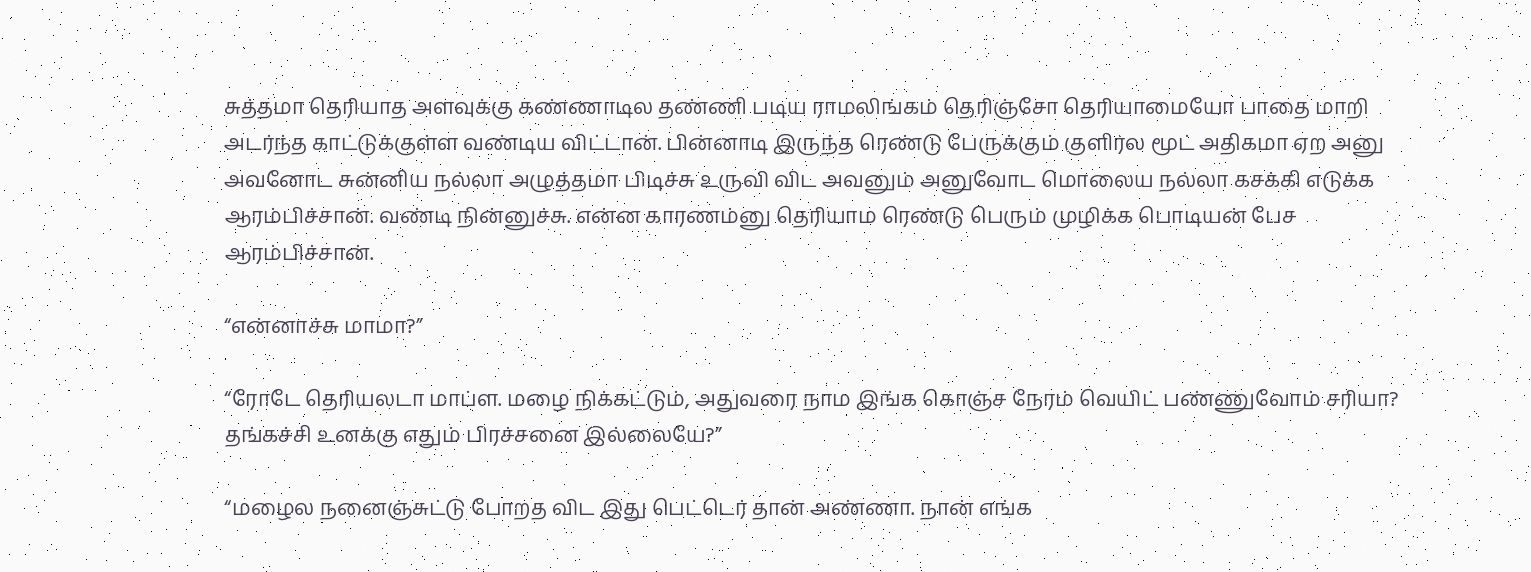சுத்தமா தெரியாத அளவுக்கு கண்ணாடில தண்ணி படிய ராமலிங்கம் தெரிஞ்சோ தெரியாமையோ பாதை மாறி அடர்ந்த காட்டுக்குள்ள வண்டிய விட்டான். பின்னாடி இருந்த ரெண்டு பேருக்கும் குளிர்ல மூட் அதிகமா ஏற அனு அவனோட சுன்னிய நல்லா அழுத்தமா பிடிச்சு உருவி விட அவனும் அனுவோட மொலைய நல்லா கசக்கி எடுக்க ஆரம்பிச்சான். வண்டி நின்னுச்சு. என்ன காரணம்னு தெரியாம ரெண்டு பெரும் முழிக்க பொடியன் பேச ஆரம்பிச்சான்.

“என்னாச்சு மாமா?”

“ரோடே தெரியலடா மாப்ள. மழை நிக்கட்டும், அதுவரை நாம இங்க கொஞ்ச நேரம் வெயிட் பண்ணுவோம் சரியா? தங்கச்சி உனக்கு எதும் பிரச்சனை இல்லையே?”

“மழைல நனைஞ்சுட்டு போறத விட இது பெட்டெர் தான் அண்ணா. நான் எங்க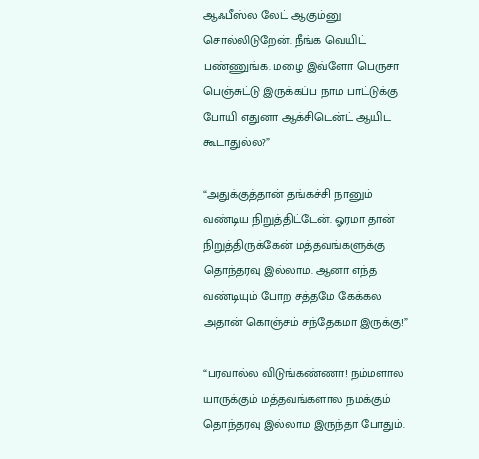ஆஃபீஸ்ல லேட் ஆகும்னு சொல்லிடுறேன். நீங்க வெயிட் பண்ணுங்க. மழை இவ்ளோ பெருசா பெஞ்சுட்டு இருக்கப்ப நாம பாட்டுக்கு போயி எதுனா ஆக்சிடென்ட் ஆயிட கூடாதுல்ல?”

“அதுக்குத்தான் தங்கச்சி நானும் வண்டிய நிறுத்திட்டேன். ஓரமா தான் நிறுத்திருக்கேன் மத்தவங்களுக்கு தொந்தரவு இல்லாம. ஆனா எந்த வண்டியும் போற சத்தமே கேக்கல அதான் கொஞ்சம் சந்தேகமா இருக்கு!”

“பரவால்ல விடுங்கண்ணா! நம்மளால யாருக்கும் மத்தவங்களால நமக்கும் தொந்தரவு இல்லாம இருந்தா போதும்.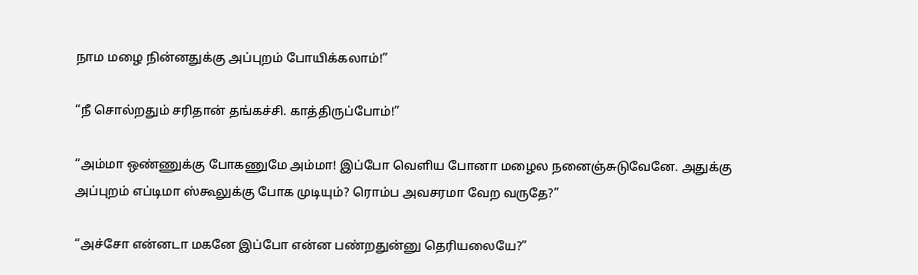நாம மழை நின்னதுக்கு அப்புறம் போயிக்கலாம்!”

“நீ சொல்றதும் சரிதான் தங்கச்சி. காத்திருப்போம்!”

“அம்மா ஒண்ணுக்கு போகணுமே அம்மா! இப்போ வெளிய போனா மழைல நனைஞ்சுடுவேனே. அதுக்கு அப்புறம் எப்டிமா ஸ்கூலுக்கு போக முடியும்? ரொம்ப அவசரமா வேற வருதே?”

“அச்சோ என்னடா மகனே இப்போ என்ன பண்றதுன்னு தெரியலையே?”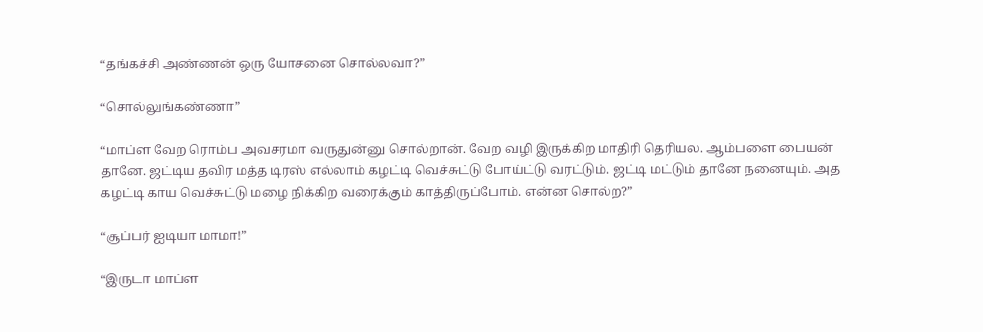“தங்கச்சி அண்ணன் ஒரு யோசனை சொல்லவா?”

“சொல்லுங்கண்ணா”

“மாப்ள வேற ரொம்ப அவசரமா வருதுன்னு சொல்றான். வேற வழி இருக்கிற மாதிரி தெரியல. ஆம்பளை பையன் தானே. ஜட்டிய தவிர மத்த டிரஸ் எல்லாம் கழட்டி வெச்சுட்டு போய்ட்டு வரட்டும். ஜட்டி மட்டும் தானே நனையும். அத கழட்டி காய வெச்சுட்டு மழை நிக்கிற வரைக்கும் காத்திருப்போம். என்ன சொல்ற?”

“சூப்பர் ஐடியா மாமா!”

“இருடா மாப்ள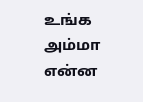உங்க அம்மா என்ன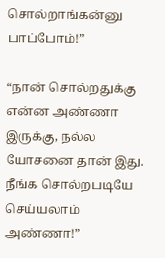சொல்றாங்கன்னு பாப்போம்!”

“நான் சொல்றதுக்கு என்ன அண்ணா இருக்கு, நல்ல யோசனை தான் இது. நீங்க சொல்றபடியே செய்யலாம் அண்ணா!”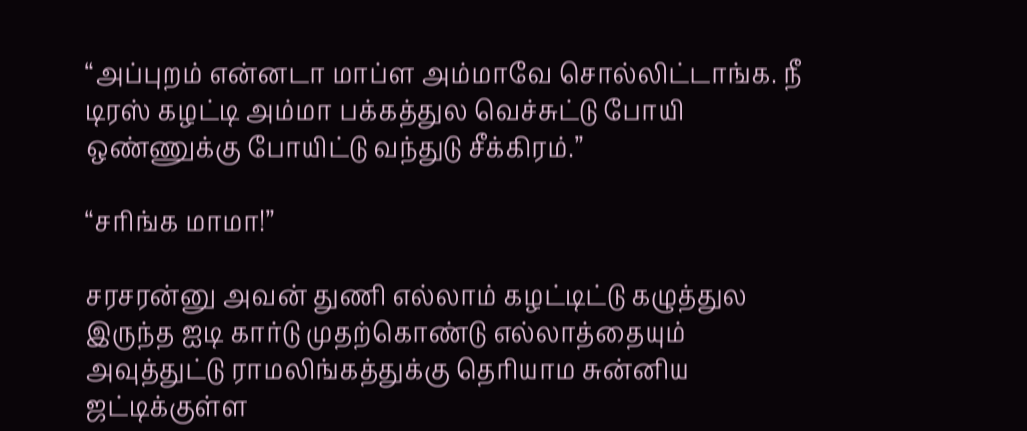“அப்புறம் என்னடா மாப்ள அம்மாவே சொல்லிட்டாங்க. நீ டிரஸ் கழட்டி அம்மா பக்கத்துல வெச்சுட்டு போயி ஒண்ணுக்கு போயிட்டு வந்துடு சீக்கிரம்.”

“சரிங்க மாமா!”

சரசரன்னு அவன் துணி எல்லாம் கழட்டிட்டு கழுத்துல இருந்த ஐடி கார்டு முதற்கொண்டு எல்லாத்தையும் அவுத்துட்டு ராமலிங்கத்துக்கு தெரியாம சுன்னிய ஜட்டிக்குள்ள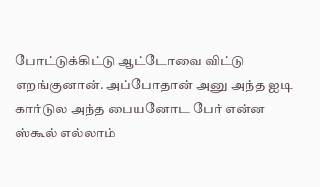போட்டுக்கிட்டு ஆட்டோவை விட்டு எறங்குனான். அப்போதான் அனு அந்த ஐடி கார்டுல அந்த பையனோட பேர் என்ன ஸ்கூல் எல்லாம்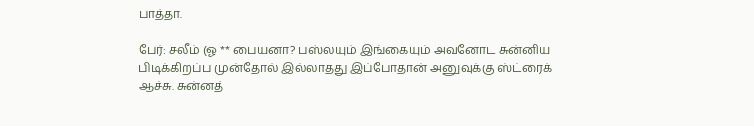பாத்தா.

பேர்: சலீம் (ஓ ** பையனா? பஸ்லயும் இங்கையும் அவனோட சுன்னிய பிடிக்கிறப்ப முன்தோல் இல்லாதது இப்போதான் அனுவுக்கு ஸ்ட்ரைக் ஆச்சு. சுன்னத்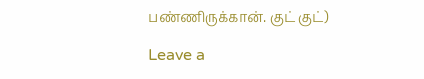பண்ணிருக்கான். குட் குட்)

Leave a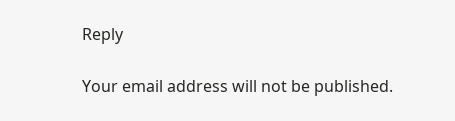Reply

Your email address will not be published.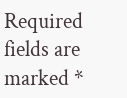Required fields are marked *